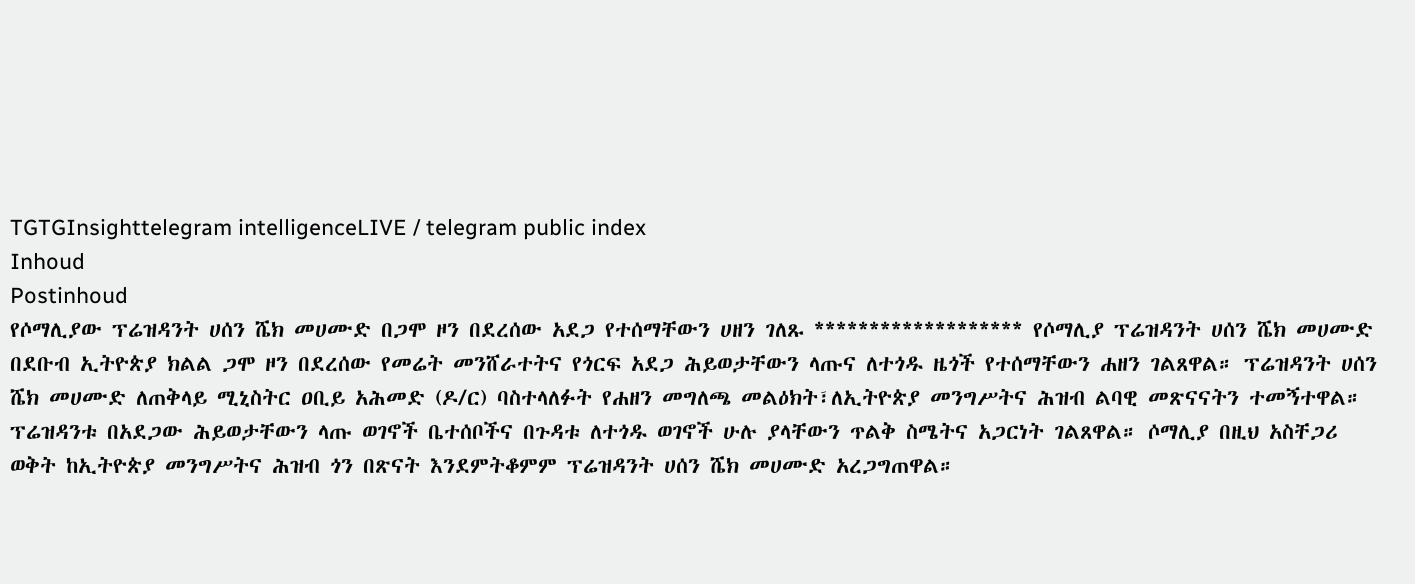TGTGInsighttelegram intelligenceLIVE / telegram public index
Inhoud
Postinhoud
የሶማሊያው ፕሬዝዳንት ሀሰን ሼክ መሀሙድ በጋሞ ዞን በደረሰው አደጋ የተሰማቸውን ሀዘን ገለጹ ******************* የሶማሊያ ፕሬዝዳንት ሀሰን ሼክ መሀሙድ በደቡብ ኢትዮጵያ ክልል ጋሞ ዞን በደረሰው የመሬት መንሸራተትና የጎርፍ አደጋ ሕይወታቸውን ላጡና ለተጎዱ ዜጎች የተሰማቸውን ሐዘን ገልጸዋል። ፕሬዝዳንት ሀሰን ሼክ መሀሙድ ለጠቅላይ ሚኒስትር ዐቢይ አሕመድ (ዶ/ር) ባስተላለፉት የሐዘን መግለጫ መልዕክት፣ለኢትዮጵያ መንግሥትና ሕዝብ ልባዊ መጽናናትን ተመኝተዋል። ፕሬዝዳንቱ በአደጋው ሕይወታቸውን ላጡ ወገኖች ቤተሰቦችና በጉዳቱ ለተጎዱ ወገኖች ሁሉ ያላቸውን ጥልቅ ስሜትና አጋርነት ገልጸዋል። ሶማሊያ በዚህ አስቸጋሪ ወቅት ከኢትዮጵያ መንግሥትና ሕዝብ ጎን በጽናት እንደምትቆምም ፕሬዝዳንት ሀሰን ሼክ መሀሙድ አረጋግጠዋል።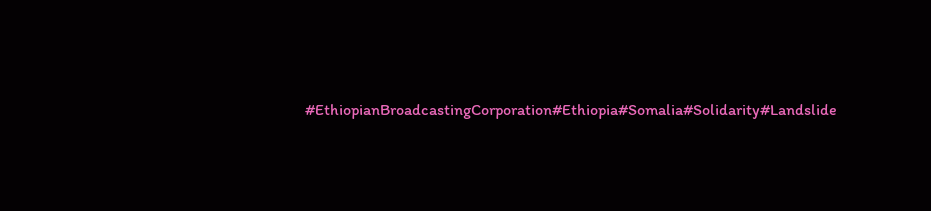#EthiopianBroadcastingCorporation#Ethiopia#Somalia#Solidarity#Landslide